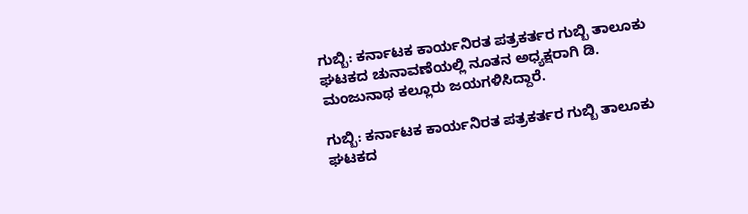ಗುಬ್ಬಿ: ಕರ್ನಾಟಕ ಕಾರ್ಯನಿರತ ಪತ್ರಕರ್ತರ ಗುಬ್ಬಿ ತಾಲೂಕು ಘಟಕದ ಚುನಾವಣೆಯಲ್ಲಿ ನೂತನ ಅಧ್ಯಕ್ಷರಾಗಿ ಡಿ. ಮಂಜುನಾಥ ಕಲ್ಲೂರು ಜಯಗಳಿಸಿದ್ದಾರೆ.

ಗುಬ್ಬಿ: ಕರ್ನಾಟಕ ಕಾರ್ಯನಿರತ ಪತ್ರಕರ್ತರ ಗುಬ್ಬಿ ತಾಲೂಕು ಘಟಕದ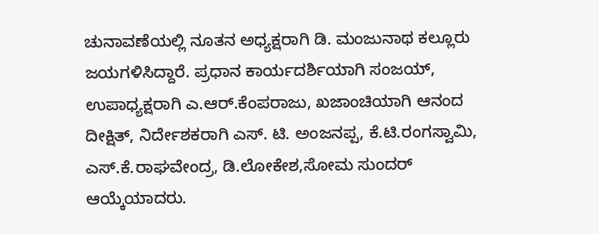ಚುನಾವಣೆಯಲ್ಲಿ ನೂತನ ಅಧ್ಯಕ್ಷರಾಗಿ ಡಿ. ಮಂಜುನಾಥ ಕಲ್ಲೂರು ಜಯಗಳಿಸಿದ್ದಾರೆ. ಪ್ರಧಾನ ಕಾರ್ಯದರ್ಶಿಯಾಗಿ ಸಂಜಯ್, ಉಪಾಧ್ಯಕ್ಷರಾಗಿ ಎ.ಆರ್.ಕೆಂಪರಾಜು, ಖಜಾಂಚಿಯಾಗಿ ಆನಂದ ದೀಕ್ಷಿತ್, ನಿರ್ದೇಶಕರಾಗಿ ಎಸ್. ಟಿ. ಅಂಜನಪ್ಪ, ಕೆ.ಟಿ.ರಂಗಸ್ವಾಮಿ, ಎಸ್.ಕೆ.ರಾಘವೇಂದ್ರ, ಡಿ.ಲೋಕೇಶ,ಸೋಮ ಸುಂದರ್ ಆಯ್ಕೆಯಾದರು.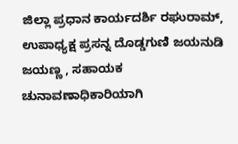ಜಿಲ್ಲಾ ಪ್ರಧಾನ ಕಾರ್ಯದರ್ಶಿ ರಘುರಾಮ್, ಉಪಾಧ್ಯಕ್ಷ ಪ್ರಸನ್ನ ದೊಡ್ಡಗುಣಿ ಜಯನುಡಿ ಜಯಣ್ಣ , ಸಹಾಯಕ ಚುನಾವಣಾಧಿಕಾರಿಯಾಗಿ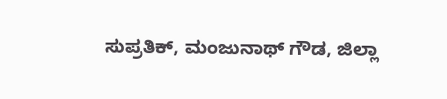ಸುಪ್ರತಿಕ್, ಮಂಜುನಾಥ್ ಗೌಡ, ಜಿಲ್ಲಾ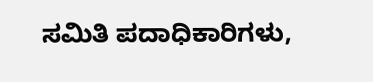ಸಮಿತಿ ಪದಾಧಿಕಾರಿಗಳು,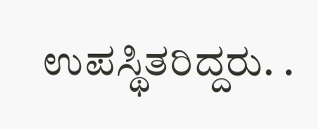ಉಪಸ್ಥಿತರಿದ್ದರು. .